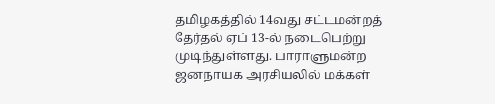தமிழகத்தில் 14வது சட்டமன்றத் தேர்தல் ஏப் 13-ல் நடைபெற்று முடிந்துள்ளது. பாராளுமன்ற ஜனநாயக அரசியலில் மக்கள்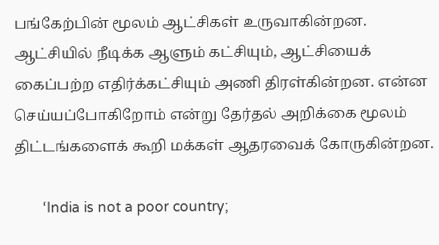பங்கேற்பின் மூலம் ஆட்சிகள் உருவாகின்றன. ஆட்சியில் நீடிக்க ஆளும் கட்சியும், ஆட்சியைக் கைப்பற்ற எதிர்க்கட்சியும் அணி திரள்கின்றன. என்ன செய்யப்போகிறோம் என்று தேர்தல் அறிக்கை மூலம் திட்டங்களைக் கூறி மக்கள் ஆதரவைக் கோருகின்றன.

       ‘India is not a poor country;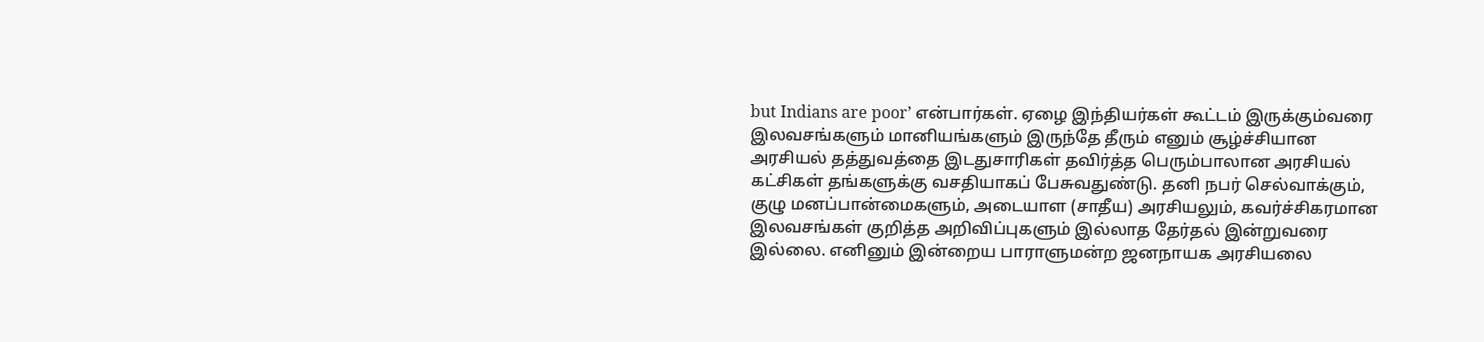but Indians are poor’ என்பார்கள். ஏழை இந்தியர்கள் கூட்டம் இருக்கும்வரை இலவசங்களும் மானியங்களும் இருந்தே தீரும் எனும் சூழ்ச்சியான அரசியல் தத்துவத்தை இடதுசாரிகள் தவிர்த்த பெரும்பாலான அரசியல் கட்சிகள் தங்களுக்கு வசதியாகப் பேசுவதுண்டு. தனி நபர் செல்வாக்கும், குழு மனப்பான்மைகளும், அடையாள (சாதீய) அரசியலும், கவர்ச்சிகரமான இலவசங்கள் குறித்த அறிவிப்புகளும் இல்லாத தேர்தல் இன்றுவரை இல்லை. எனினும் இன்றைய பாராளுமன்ற ஜனநாயக அரசியலை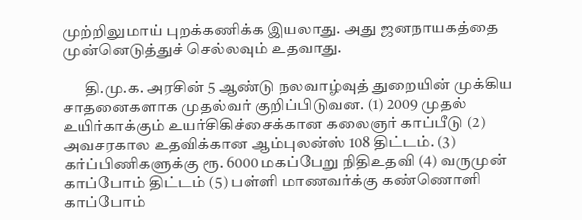முற்றிலுமாய் புறக்கணிக்க இயலாது. அது ஜனநாயகத்தை முன்னெடுத்துச் செல்லவும் உதவாது.

       தி.மு.க. அரசின் 5 ஆண்டு நலவாழ்வுத் துறையின் முக்கிய சாதனைகளாக முதல்வர் குறிப்பிடுவன. (1) 2009 முதல் உயிர்காக்கும் உயர்சிகிச்சைக்கான கலைஞர் காப்பீடு (2) அவசரகால உதவிக்கான ஆம்புலன்ஸ் 108 திட்டம். (3) கர்ப்பிணிகளுக்கு ரூ. 6000 மகப்பேறு நிதிஉதவி (4) வருமுன் காப்போம் திட்டம் (5) பள்ளி மாணவர்க்கு கண்ணொளி காப்போம்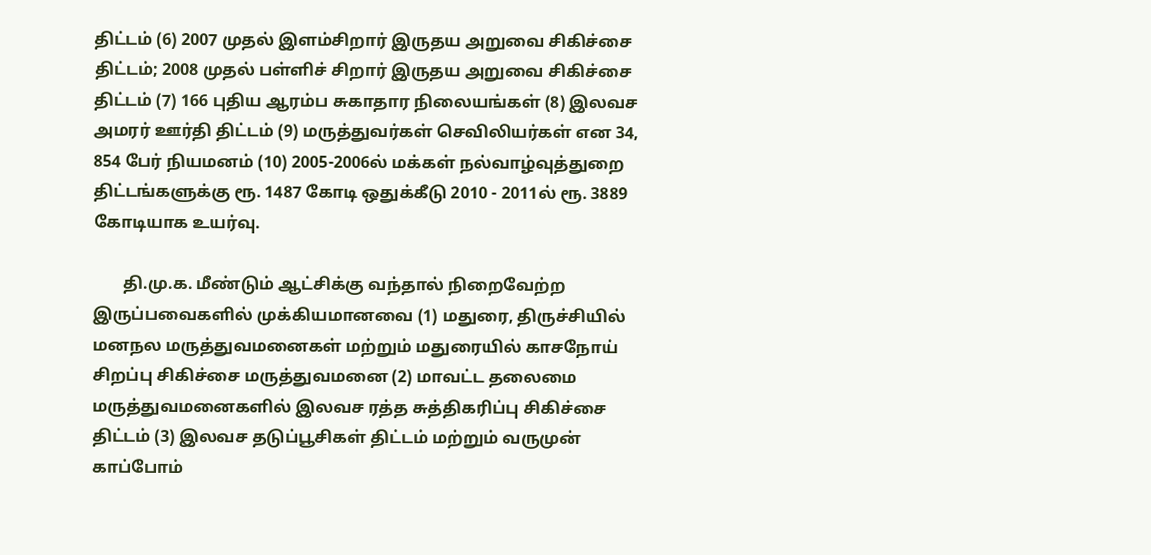திட்டம் (6) 2007 முதல் இளம்சிறார் இருதய அறுவை சிகிச்சை திட்டம்; 2008 முதல் பள்ளிச் சிறார் இருதய அறுவை சிகிச்சை திட்டம் (7) 166 புதிய ஆரம்ப சுகாதார நிலையங்கள் (8) இலவச அமரர் ஊர்தி திட்டம் (9) மருத்துவர்கள் செவிலியர்கள் என 34, 854 பேர் நியமனம் (10) 2005-2006ல் மக்கள் நல்வாழ்வுத்துறை திட்டங்களுக்கு ரூ. 1487 கோடி ஒதுக்கீடு 2010 - 2011ல் ரூ. 3889 கோடியாக உயர்வு.

       தி.மு.க. மீண்டும் ஆட்சிக்கு வந்தால் நிறைவேற்ற இருப்பவைகளில் முக்கியமானவை (1) மதுரை, திருச்சியில் மனநல மருத்துவமனைகள் மற்றும் மதுரையில் காசநோய் சிறப்பு சிகிச்சை மருத்துவமனை (2) மாவட்ட தலைமை மருத்துவமனைகளில் இலவச ரத்த சுத்திகரிப்பு சிகிச்சை திட்டம் (3) இலவச தடுப்பூசிகள் திட்டம் மற்றும் வருமுன் காப்போம்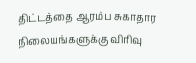திட்டத்தை ஆரம்ப சுகாதார நிலையங்களுக்கு விரிவு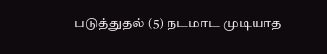படுத்துதல் (5) நடமாட முடியாத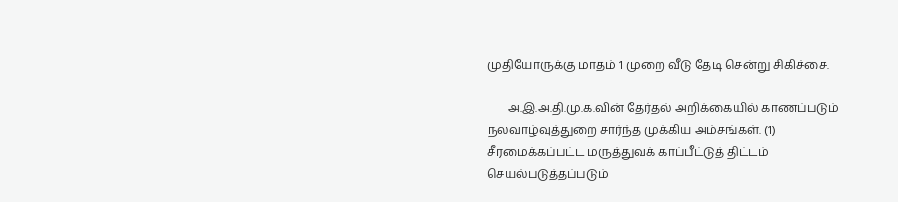முதியோருக்கு மாதம் 1 முறை வீடு தேடி சென்று சிகிச்சை.

       அ.இ.அ.தி.மு.க.வின் தேர்தல் அறிக்கையில் காணப்படும் நலவாழ்வுத்துறை சார்ந்த முக்கிய அம்சங்கள். (1) சீரமைக்கப்பட்ட மருத்துவக் காப்பீட்டுத் திட்டம் செயல்படுத்தப்படும்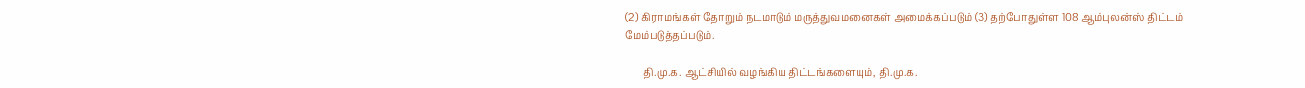(2) கிராமங்கள் தோறும் நடமாடும் மருத்துவமனைகள் அமைக்கப்படும் (3) தற்போதுள்ள 108 ஆம்புலன்ஸ் திட்டம் மேம்படுத்தப்படும்.

       தி.மு.க. ஆட்சியில் வழங்கிய திட்டங்களையும், தி.மு.க.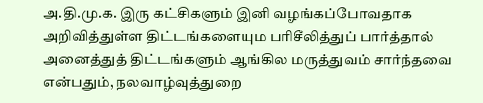அ.தி.மு.க. இரு கட்சிகளும் இனி வழங்கப்போவதாக அறிவித்துள்ள திட்டங்களையும பரிசீலித்துப் பார்த்தால் அனைத்துத் திட்டங்களும் ஆங்கில மருத்துவம் சார்ந்தவை என்பதும், நலவாழ்வுத்துறை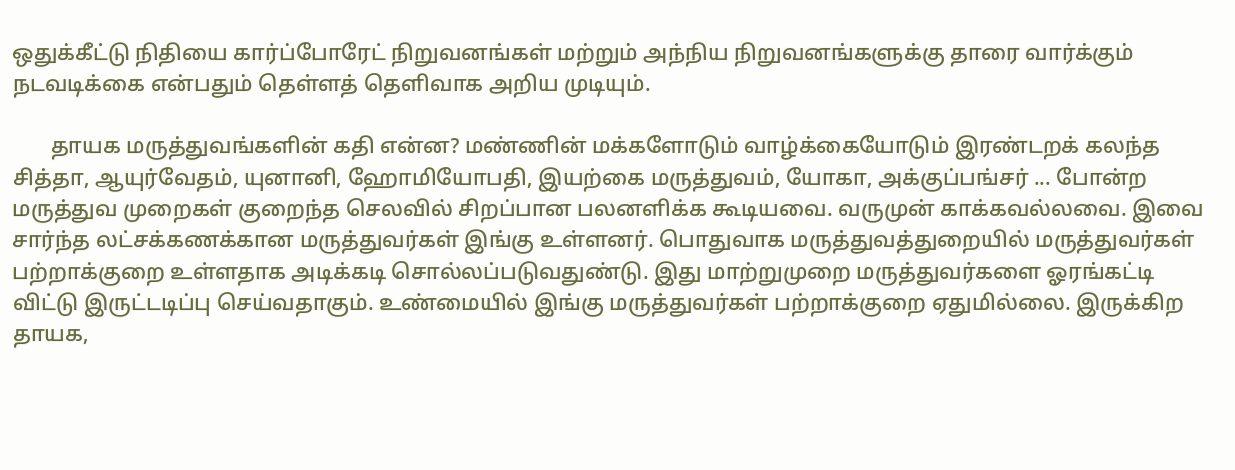ஒதுக்கீட்டு நிதியை கார்ப்போரேட் நிறுவனங்கள் மற்றும் அந்நிய நிறுவனங்களுக்கு தாரை வார்க்கும் நடவடிக்கை என்பதும் தெள்ளத் தெளிவாக அறிய முடியும்.

       தாயக மருத்துவங்களின் கதி என்ன? மண்ணின் மக்களோடும் வாழ்க்கையோடும் இரண்டறக் கலந்த சித்தா, ஆயுர்வேதம், யுனானி, ஹோமியோபதி, இயற்கை மருத்துவம், யோகா, அக்குப்பங்சர் ... போன்ற மருத்துவ முறைகள் குறைந்த செலவில் சிறப்பான பலனளிக்க கூடியவை. வருமுன் காக்கவல்லவை. இவை சார்ந்த லட்சக்கணக்கான மருத்துவர்கள் இங்கு உள்ளனர். பொதுவாக மருத்துவத்துறையில் மருத்துவர்கள் பற்றாக்குறை உள்ளதாக அடிக்கடி சொல்லப்படுவதுண்டு. இது மாற்றுமுறை மருத்துவர்களை ஓரங்கட்டி விட்டு இருட்டடிப்பு செய்வதாகும். உண்மையில் இங்கு மருத்துவர்கள் பற்றாக்குறை ஏதுமில்லை. இருக்கிற தாயக,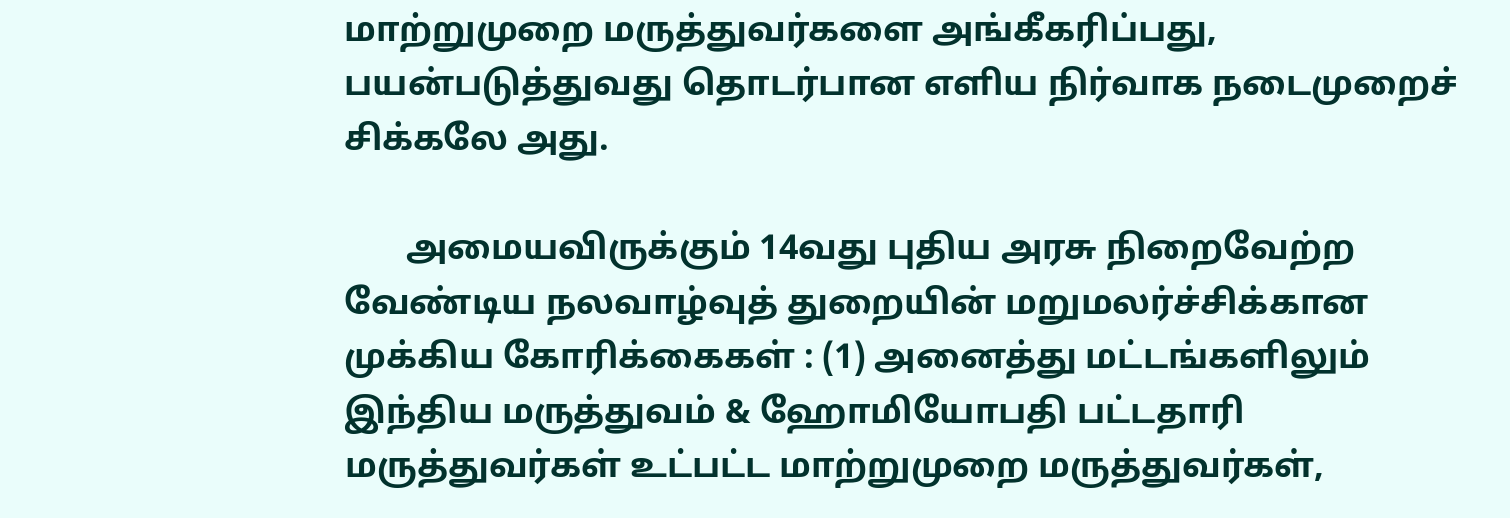மாற்றுமுறை மருத்துவர்களை அங்கீகரிப்பது, பயன்படுத்துவது தொடர்பான எளிய நிர்வாக நடைமுறைச் சிக்கலே அது.

       அமையவிருக்கும் 14வது புதிய அரசு நிறைவேற்ற வேண்டிய நலவாழ்வுத் துறையின் மறுமலர்ச்சிக்கான முக்கிய கோரிக்கைகள் : (1) அனைத்து மட்டங்களிலும் இந்திய மருத்துவம் & ஹோமியோபதி பட்டதாரி மருத்துவர்கள் உட்பட்ட மாற்றுமுறை மருத்துவர்கள்,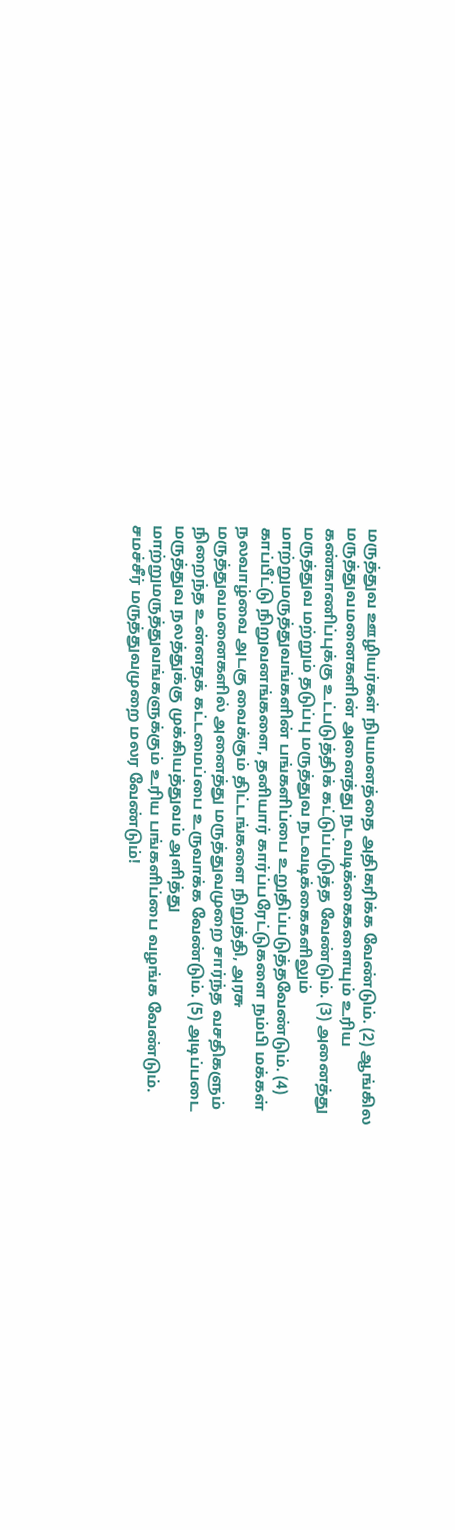மருத்துவ ஊழியர்கள் நியமனத்தை அதிகரிக்க வேண்டும். (2) ஆங்கில மருத்துவமனைகளின் அனைத்து நடவடிக்கைகளையும் உரிய கண்காணிப்புக்கு உட்படுத்திக் கட்டுப்படுத்த வேண்டும். (3) அனைத்து மருத்துவ மற்றும் தடுப்பு மருத்துவ நடவடிக்கைகளிலும் மாற்றுமருத்துவங்களின் பங்களிப்பை உறுதிப்படுத்தவேண்டும். (4) காப்பீட்டு நிறுவனங்களை, தனியார் கார்ப்பரேட்டுகளை நம்பி மக்கள் நலவாழ்வை அடகு வைக்கும் திட்டங்களை நிறுத்தி, அரசு மருத்துவமனைகளில் அனைத்து மருத்துவமுறை சார்ந்த வசதிகளும் நிறைந்த உன்னதக் கட்டமைப்பை உருவாக்க வேண்டும். (5) அடிப்படை மருத்துவ நலத்துக்கு முக்கியத்துவம் அளித்து மாற்றுமருத்துவங்களுக்கும் உரிய பங்களிப்பை வழங்க வேண்டும். சமச்சீர் மருத்துவமுறை மலர வேண்டும்!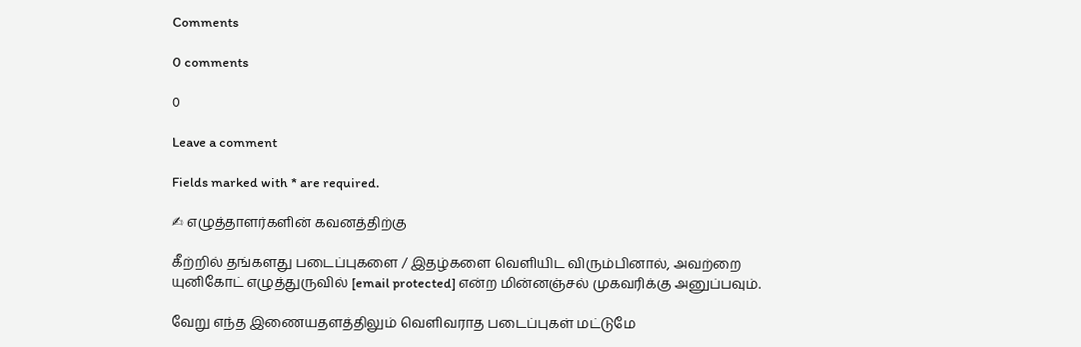Comments

0 comments

0

Leave a comment

Fields marked with * are required.

✍ எழுத்தாளர்களின் கவனத்திற்கு

கீற்றில் தங்களது படைப்புகளை / இதழ்களை வெளியிட விரும்பினால், அவற்றை யுனிகோட் எழுத்துருவில் [email protected] என்ற மின்னஞ்சல் முகவரிக்கு அனுப்பவும்.

வேறு எந்த இணையதளத்திலும் வெளிவராத படைப்புகள் மட்டுமே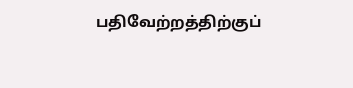பதிவேற்றத்திற்குப்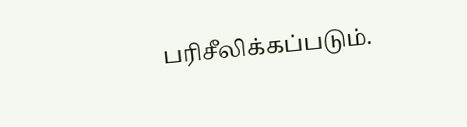பரிசீலிக்கப்படும்.